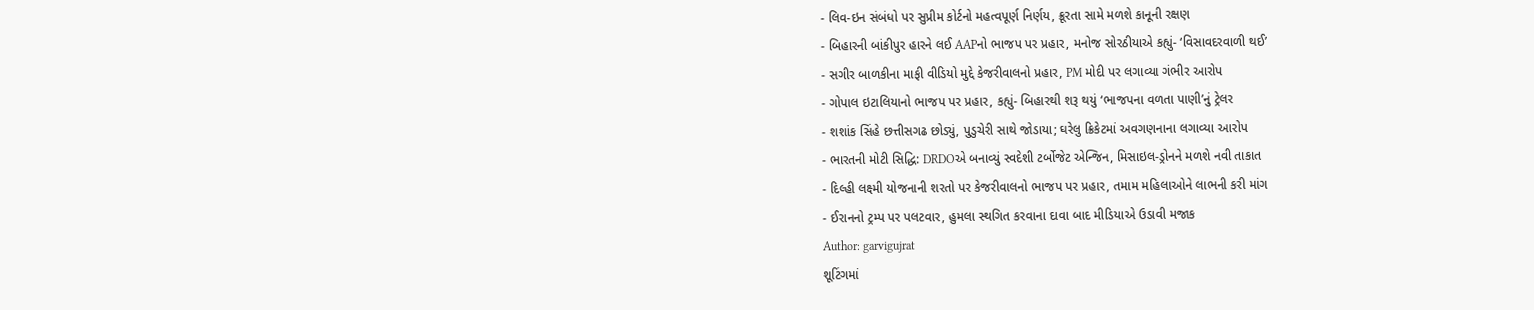- લિવ-ઇન સંબંધો પર સુપ્રીમ કોર્ટનો મહત્વપૂર્ણ નિર્ણય, ક્રૂરતા સામે મળશે કાનૂની રક્ષણ
- બિહારની બાંકીપુર હારને લઈ AAPનો ભાજપ પર પ્રહાર, મનોજ સોરઠીયાએ કહ્યું- ‘વિસાવદરવાળી થઈ’
- સગીર બાળકીના માફી વીડિયો મુદ્દે કેજરીવાલનો પ્રહાર, PM મોદી પર લગાવ્યા ગંભીર આરોપ
- ગોપાલ ઇટાલિયાનો ભાજપ પર પ્રહાર, કહ્યું- બિહારથી શરૂ થયું ‘ભાજપના વળતા પાણી’નું ટ્રેલર
- શશાંક સિંહે છત્તીસગઢ છોડ્યું, પુડુચેરી સાથે જોડાયા; ઘરેલુ ક્રિકેટમાં અવગણનાના લગાવ્યા આરોપ
- ભારતની મોટી સિદ્ધિ: DRDOએ બનાવ્યું સ્વદેશી ટર્બોજેટ એન્જિન, મિસાઇલ-ડ્રોનને મળશે નવી તાકાત
- દિલ્હી લક્ષ્મી યોજનાની શરતો પર કેજરીવાલનો ભાજપ પર પ્રહાર, તમામ મહિલાઓને લાભની કરી માંગ
- ઈરાનનો ટ્રમ્પ પર પલટવાર, હુમલા સ્થગિત કરવાના દાવા બાદ મીડિયાએ ઉડાવી મજાક
Author: garvigujrat
શૂટિંગમાં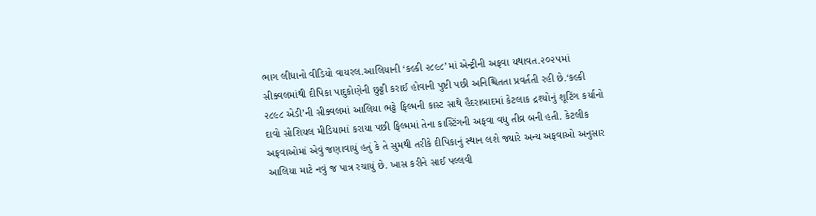ભાગ લીધાનો વીડિયો વાયરલ.આલિયાની ‘કલ્કી ૨૮૯૮’માં એન્ટ્રીની અફવા યથાવત.૨૦૨૫માં સીક્વલમાંથી દીપિકા પાદુકોણેની છુટ્ટી કરાઈ હોવાની પુષ્ટી પછી અનિશ્ચિતતા પ્રવર્તતી રહી છે.‘કલ્કી ૨૮૯૮ એડી’ની સીક્વલમાં આલિયા ભટ્ટે ફિલ્મની કાસ્ટ સાથે હૈદરાબાદમાં કેટલાક દ્રશ્યોનું શૂટિંગ કર્યાનો દાવો સોશિયલ મીડિયામાં કરાયા પછી ફિલ્મમાં તેના કાસ્ટિંગની અફવા વધુ તીવ્ર બની હતી. કેટલીક અફવાઓમાં એવું જણાવાયું હતું કે તે સુમથી તરીકે દીપિકાનું સ્થાન લશે જ્યારે અન્ય અફવાઓ અનુસાર આલિયા માટે નવું જ પાત્ર રચાયું છે. ખાસ કરીને સાઈ પલ્લવી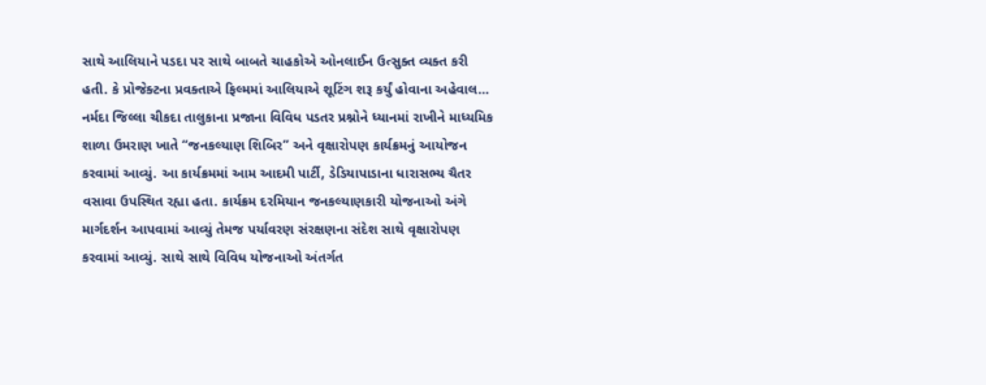સાથે આલિયાને પડદા પર સાથે બાબતે ચાહકોએ ઓનલાઈન ઉત્સુક્ત વ્યક્ત કરી હતી. કે પ્રોજેક્ટના પ્રવક્તાએ ફિલ્મમાં આલિયાએ શૂટિંગ શરૂ કર્યું હોવાના અહેવાલ…
નર્મદા જિલ્લા ચીકદા તાલુકાના પ્રજાના વિવિધ પડતર પ્રશ્નોને ધ્યાનમાં રાખીને માધ્યમિક શાળા ઉમરાણ ખાતે “જનકલ્યાણ શિબિર” અને વૃક્ષારોપણ કાર્યક્રમનું આયોજન કરવામાં આવ્યું. આ કાર્યક્રમમાં આમ આદમી પાર્ટી, ડેડિયાપાડાના ધારાસભ્ય ચૈતર વસાવા ઉપસ્થિત રહ્યા હતા. કાર્યક્રમ દરમિયાન જનકલ્યાણકારી યોજનાઓ અંગે માર્ગદર્શન આપવામાં આવ્યું તેમજ પર્યાવરણ સંરક્ષણના સંદેશ સાથે વૃક્ષારોપણ કરવામાં આવ્યું. સાથે સાથે વિવિધ યોજનાઓ અંતર્ગત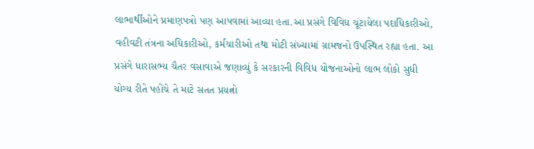લાભાર્થીઓને પ્રમાણપત્રો પણ આપવામાં આવ્યા હતા.આ પ્રસંગે વિવિધ ચૂંટાયેલા પદાધિકારીઓ, વહીવટી તંત્રના અધિકારીઓ, કર્મચારીઓ તથા મોટી સંખ્યામાં ગ્રામજનો ઉપસ્થિત રહ્યા હતા. આ પ્રસંગે ધારાસભ્ય ચૈતર વસાવાએ જણાવ્યું કે સરકારની વિવિધ યોજનાઓનો લાભ લોકો સુધી યોગ્ય રીતે પહોંચે તે માટે સતત પ્રયત્નો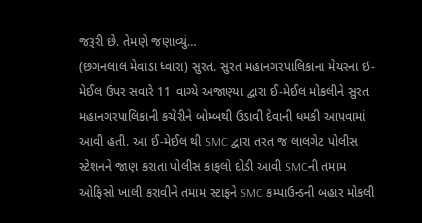જરૂરી છે. તેમણે જણાવ્યું…
(છગનલાલ મેવાડા ધ્વારા) સુરત. સુરત મહાનગરપાલિકાના મેયરના ઇ-મેઈલ ઉપર સવારે 11 વાગ્યે અજાણ્યા દ્વારા ઈ-મેઈલ મોકલીને સુરત મહાનગરપાલિકાની કચેરીને બોમ્બથી ઉડાવી દેવાની ધમકી આપવામાં આવી હતી. આ ઈ-મેઈલ થી SMC દ્વારા તરત જ લાલગેટ પોલીસ સ્ટેશનને જાણ કરાતા પોલીસ કાફલો દોડી આવી SMCની તમામ ઓફિસો ખાલી કરાવીને તમામ સ્ટાફને SMC કમ્પાઉન્ડની બહાર મોકલી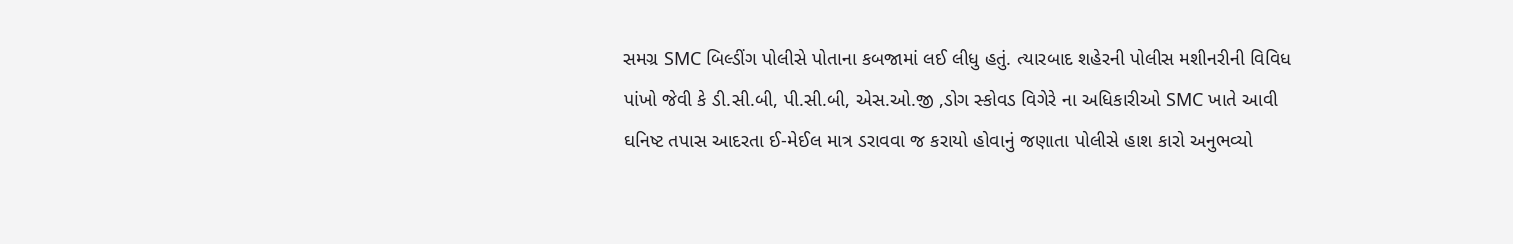સમગ્ર SMC બિલ્ડીંગ પોલીસે પોતાના કબજામાં લઈ લીધુ હતું. ત્યારબાદ શહેરની પોલીસ મશીનરીની વિવિધ પાંખો જેવી કે ડી.સી.બી, પી.સી.બી, એસ.ઓ.જી ,ડોગ સ્કોવડ વિગેરે ના અધિકારીઓ SMC ખાતે આવી ઘનિષ્ટ તપાસ આદરતા ઈ-મેઈલ માત્ર ડરાવવા જ કરાયો હોવાનું જણાતા પોલીસે હાશ કારો અનુભવ્યો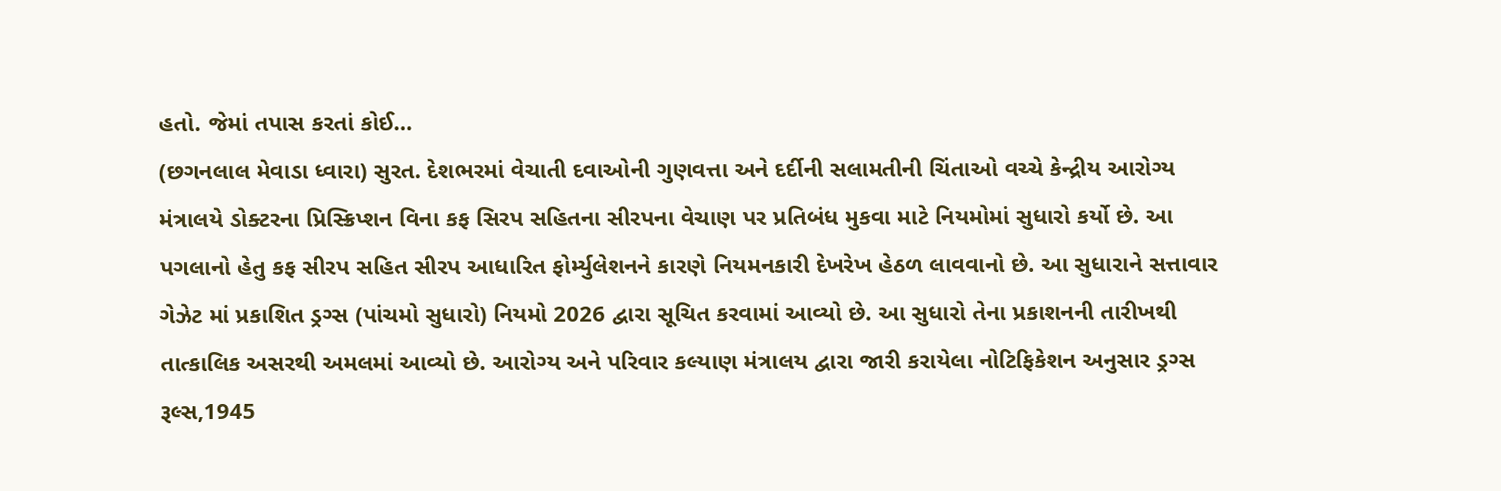હતો. જેમાં તપાસ કરતાં કોઈ…
(છગનલાલ મેવાડા ધ્વારા) સુરત. દેશભરમાં વેચાતી દવાઓની ગુણવત્તા અને દર્દીની સલામતીની ચિંતાઓ વચ્ચે કેન્દ્રીય આરોગ્ય મંત્રાલયે ડોક્ટરના પ્રિસ્ક્રિપ્શન વિના કફ સિરપ સહિતના સીરપના વેચાણ પર પ્રતિબંધ મુકવા માટે નિયમોમાં સુધારો કર્યો છે. આ પગલાનો હેતુ કફ સીરપ સહિત સીરપ આધારિત ફોર્મ્યુલેશનને કારણે નિયમનકારી દેખરેખ હેઠળ લાવવાનો છે. આ સુધારાને સત્તાવાર ગેઝેટ માં પ્રકાશિત ડ્રગ્સ (પાંચમો સુધારો) નિયમો 2026 દ્વારા સૂચિત કરવામાં આવ્યો છે. આ સુધારો તેના પ્રકાશનની તારીખથી તાત્કાલિક અસરથી અમલમાં આવ્યો છે. આરોગ્ય અને પરિવાર કલ્યાણ મંત્રાલય દ્વારા જારી કરાયેલા નોટિફિકેશન અનુસાર ડ્રગ્સ રૂલ્સ,1945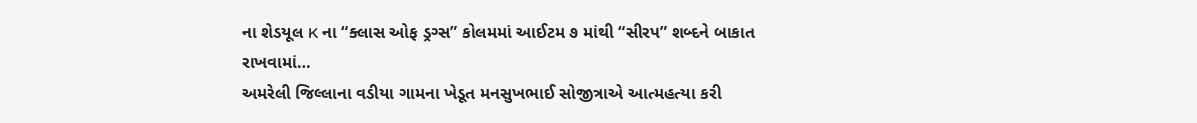ના શેડયૂલ K ના “ક્લાસ ઓફ ડ્રગ્સ” કોલમમાં આઈટમ ૭ માંથી “સીરપ” શબ્દને બાકાત રાખવામાં…
અમરેલી જિલ્લાના વડીયા ગામના ખેડૂત મનસુખભાઈ સોજીત્રાએ આત્મહત્યા કરી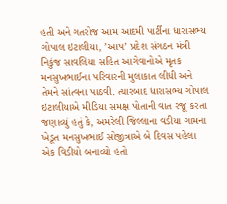હતી અને ગતરોજ આમ આદમી પાર્ટીના ધારાસભ્ય ગોપાલ ઇટાલીયા, ’આપ’ પ્રદેશ સંગઠન મંત્રી નિકુંજ સાવલિયા સહિત આગેવાનોએ મૃતક મનસુખભાઈના પરિવારની મુલાકાત લીધી અને તેમને સાંત્વના પાઠવી. ત્યારબાદ ધારાસભ્ય ગોપાલ ઇટાલીયાએ મીડિયા સમક્ષ પોતાની વાત રજૂ કરતા જણાવ્યું હતું કે, અમરેલી જિલ્લાના વડીયા ગામના ખેડૂત મનસુખભાઈ સોજીત્રાએ બે દિવસ પહેલા એક વિડીયો બનાવ્યો હતો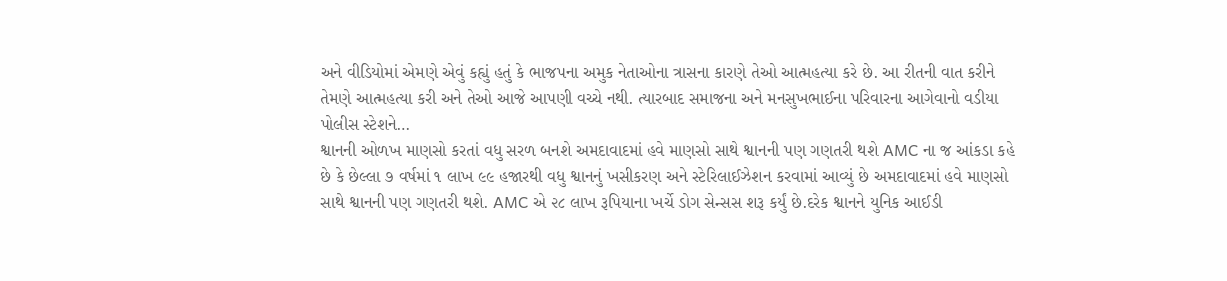અને વીડિયોમાં એમણે એવું કહ્યું હતું કે ભાજપના અમુક નેતાઓના ત્રાસના કારણે તેઓ આત્મહત્યા કરે છે. આ રીતની વાત કરીને તેમણે આત્મહત્યા કરી અને તેઓ આજે આપણી વચ્ચે નથી. ત્યારબાદ સમાજના અને મનસુખભાઈના પરિવારના આગેવાનો વડીયા પોલીસ સ્ટેશને…
શ્વાનની ઓળખ માણસો કરતાં વધુ સરળ બનશે અમદાવાદમાં હવે માણસો સાથે શ્વાનની પણ ગણતરી થશે AMC ના જ આંકડા કહે છે કે છેલ્લા ૭ વર્ષમાં ૧ લાખ ૯૯ હજારથી વધુ શ્વાનનું ખસીકરણ અને સ્ટેરિલાઈઝેશન કરવામાં આવ્યું છે અમદાવાદમાં હવે માણસો સાથે શ્વાનની પણ ગણતરી થશે. AMC એ ૨૮ લાખ રૂપિયાના ખર્ચે ડોગ સેન્સસ શરૂ કર્યું છે.દરેક શ્વાનને યુનિક આઈડી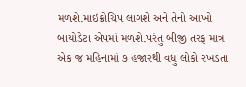મળશે.માઇક્રોચિપ લાગશે અને તેનો આખો બાયોડેટા એપમાં મળશે.પરંતુ બીજી તરફ માત્ર એક જ મહિનામાં ૭ હજારથી વધુ લોકો રખડતા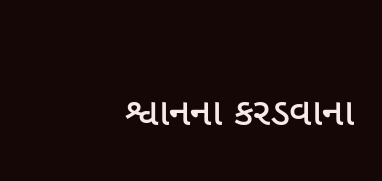શ્વાનના કરડવાના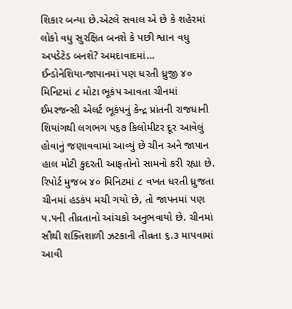શિકાર બન્યા છે.એટલે સવાલ એ છે કે શહેરમાં લોકો વધુ સુરક્ષિત બનશે કે પછી શ્વાન વધુ અપડેટેડ બનશે? અમદાવાદમાં…
ઈન્ડોનેશિયા-જાપાનમાં પણ ધરતી ધ્રુજી ૪૦ મિનિટમાં ૮ મોટા ભૂકંપ આવતા ચીનમાં ઈમરજન્સી એલર્ટ ભૂકંપનું કેન્દ્ર પ્રાંતની રાજધાની શિયાંગથી લગભગ ૫૬૭ કિલોમીટર દૂર આવેલું હોવાનું જણાવવામાં આવ્યું છે ચીન અને જાપાન હાલ મોટી કુદરતી આફતોનો સામનો કરી રહ્યા છે. રિપોર્ટ મુજબ ૪૦ મિનિટમાં ૮ વખત ધરતી ધ્રુજતા ચીનમાં હડકંપ મચી ગયો છે, તો જાપનમાં પણ ૫.૫ની તીવ્રતાનો આંચકો અનુભવાયો છે. ચીનમાં સૌથી શક્તિશાળી ઝટકાની તીવ્રતા ૬.૩ માપવામાં આવી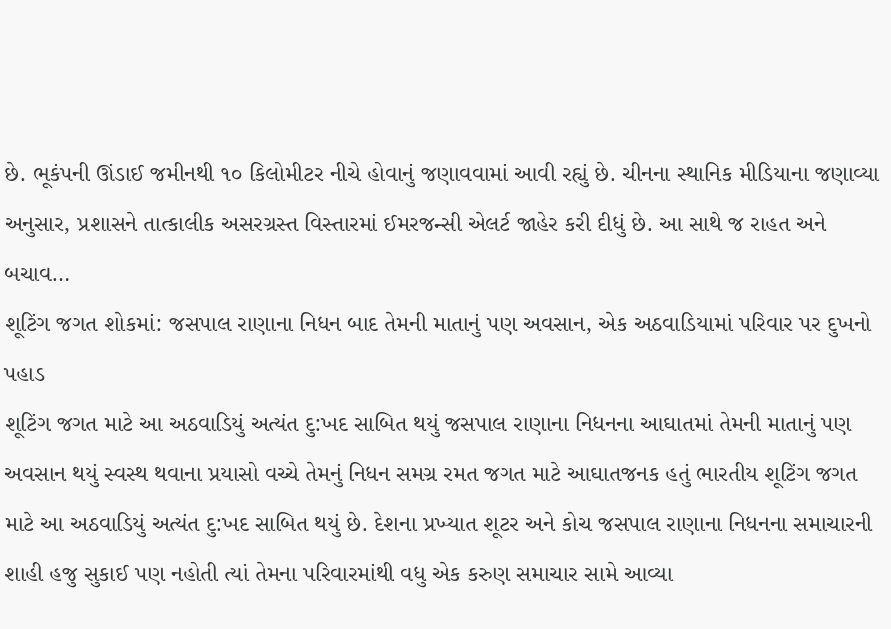છે. ભૂકંપની ઊંડાઈ જમીનથી ૧૦ કિલોમીટર નીચે હોવાનું જણાવવામાં આવી રહ્યું છે. ચીનના સ્થાનિક મીડિયાના જણાવ્યા અનુસાર, પ્રશાસને તાત્કાલીક અસરગ્રસ્ત વિસ્તારમાં ઈમરજન્સી એલર્ટ જાહેર કરી દીધું છે. આ સાથે જ રાહત અને બચાવ…
શૂટિંગ જગત શોકમાં: જસપાલ રાણાના નિધન બાદ તેમની માતાનું પણ અવસાન, એક અઠવાડિયામાં પરિવાર પર દુખનો પહાડ
શૂટિંગ જગત માટે આ અઠવાડિયું અત્યંત દુ:ખદ સાબિત થયું જસપાલ રાણાના નિધનના આઘાતમાં તેમની માતાનું પણ અવસાન થયું સ્વસ્થ થવાના પ્રયાસો વચ્ચે તેમનું નિધન સમગ્ર રમત જગત માટે આઘાતજનક હતું ભારતીય શૂટિંગ જગત માટે આ અઠવાડિયું અત્યંત દુ:ખદ સાબિત થયું છે. દેશના પ્રખ્યાત શૂટર અને કોચ જસપાલ રાણાના નિધનના સમાચારની શાહી હજુ સુકાઈ પણ નહોતી ત્યાં તેમના પરિવારમાંથી વધુ એક કરુણ સમાચાર સામે આવ્યા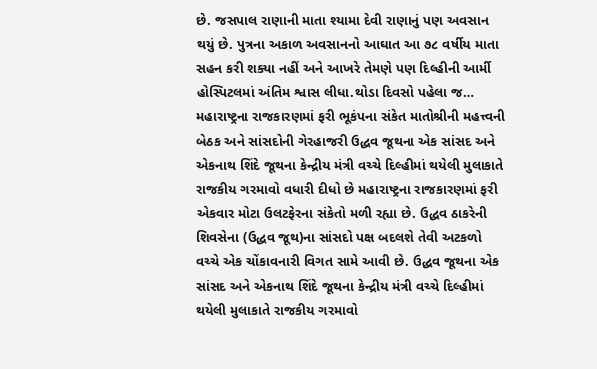છે. જસપાલ રાણાની માતા શ્યામા દેવી રાણાનું પણ અવસાન થયું છે. પુત્રના અકાળ અવસાનનો આઘાત આ ૭૮ વર્ષીય માતા સહન કરી શક્યા નહીં અને આખરે તેમણે પણ દિલ્હીની આર્મી હોસ્પિટલમાં અંતિમ શ્વાસ લીધા.થોડા દિવસો પહેલા જ…
મહારાષ્ટ્રના રાજકારણમાં ફરી ભૂકંપના સંકેત માતોશ્રીની મહત્ત્વની બેઠક અને સાંસદોની ગેરહાજરી ઉદ્ધવ જૂથના એક સાંસદ અને એકનાથ શિંદે જૂથના કેન્દ્રીય મંત્રી વચ્ચે દિલ્હીમાં થયેલી મુલાકાતે રાજકીય ગરમાવો વધારી દીધો છે મહારાષ્ટ્રના રાજકારણમાં ફરી એકવાર મોટા ઉલટફેરના સંકેતો મળી રહ્યા છે. ઉદ્ધવ ઠાકરેની શિવસેના (ઉદ્ધવ જૂથ)ના સાંસદો પક્ષ બદલશે તેવી અટકળો વચ્ચે એક ચોંકાવનારી વિગત સામે આવી છે. ઉદ્ધવ જૂથના એક સાંસદ અને એકનાથ શિંદે જૂથના કેન્દ્રીય મંત્રી વચ્ચે દિલ્હીમાં થયેલી મુલાકાતે રાજકીય ગરમાવો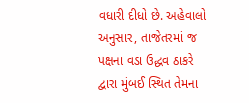વધારી દીધો છે. અહેવાલો અનુસાર, તાજેતરમાં જ પક્ષના વડા ઉદ્ધવ ઠાકરે દ્વારા મુંબઈ સ્થિત તેમના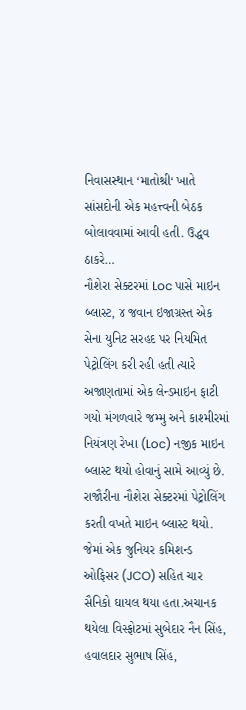નિવાસસ્થાન ‘માતોશ્રી‘ ખાતે સાંસદોની એક મહત્ત્વની બેઠક બોલાવવામાં આવી હતી. ઉદ્ધવ ઠાકરે…
નૌશેરા સેક્ટરમાં Loc પાસે માઇન બ્લાસ્ટ, ૪ જવાન ઇજાગ્રસ્ત એક સેના યુનિટ સરહદ પર નિયમિત પેટ્રોલિંગ કરી રહી હતી ત્યારે અજાણતામાં એક લેન્ડમાઇન ફાટી ગયો મંગળવારે જમ્મુ અને કાશ્મીરમાં નિયંત્રણ રેખા (Loc) નજીક માઇન બ્લાસ્ટ થયો હોવાનું સામે આવ્યું છે. રાજૌરીના નૌશેરા સેક્ટરમાં પેટ્રોલિંગ કરતી વખતે માઇન બ્લાસ્ટ થયો. જેમાં એક જુનિયર કમિશન્ડ ઓફિસર (JCO) સહિત ચાર સૈનિકો ઘાયલ થયા હતા.અચાનક થયેલા વિસ્ફોટમાં સુબેદાર નૈન સિંહ, હવાલદાર સુભાષ સિંહ,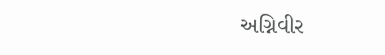અગ્નિવીર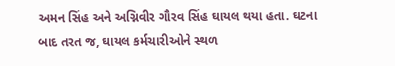અમન સિંહ અને અગ્નિવીર ગૌરવ સિંહ ઘાયલ થયા હતા. ઘટના બાદ તરત જ, ઘાયલ કર્મચારીઓને સ્થળ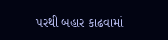પરથી બહાર કાઢવામાં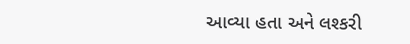આવ્યા હતા અને લશ્કરી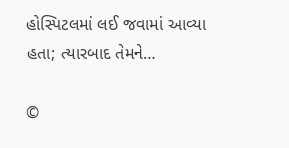હોસ્પિટલમાં લઈ જવામાં આવ્યા હતા; ત્યારબાદ તેમને…

©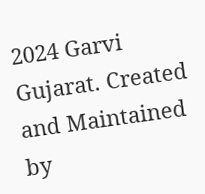2024 Garvi Gujarat. Created and Maintained by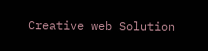Creative web Solution